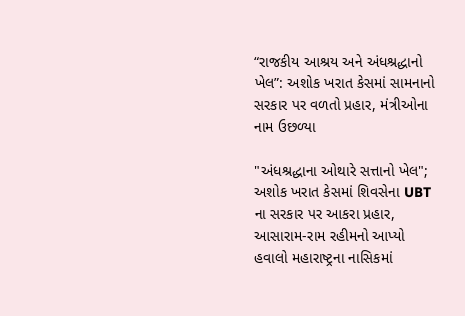“રાજકીય આશ્રય અને અંધશ્રદ્ધાનો ખેલ”: અશોક ખરાત કેસમાં સામનાનો સરકાર પર વળતો પ્રહાર, મંત્રીઓના નામ ઉછળ્યા

"અંધશ્રદ્ધાના ઓથારે સત્તાનો ખેલ"; અશોક ખરાત કેસમાં શિવસેના UBT ના સરકાર પર આકરા પ્રહાર, આસારામ-રામ રહીમનો આપ્યો હવાલો મહારાષ્ટ્રના નાસિકમાં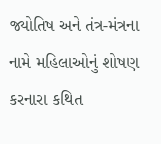જ્યોતિષ અને તંત્ર-મંત્રના નામે મહિલાઓનું શોષણ કરનારા કથિત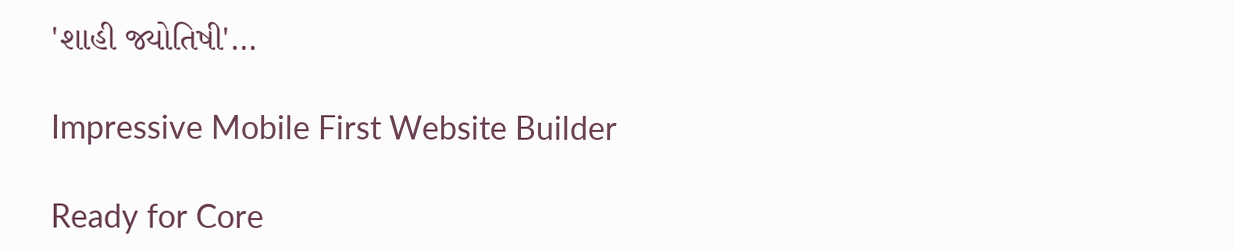'શાહી જ્યોતિષી'…

Impressive Mobile First Website Builder

Ready for Core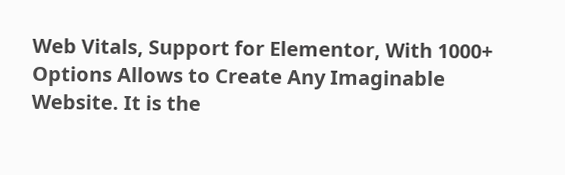Web Vitals, Support for Elementor, With 1000+ Options Allows to Create Any Imaginable Website. It is the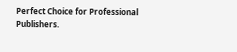Perfect Choice for Professional Publishers.